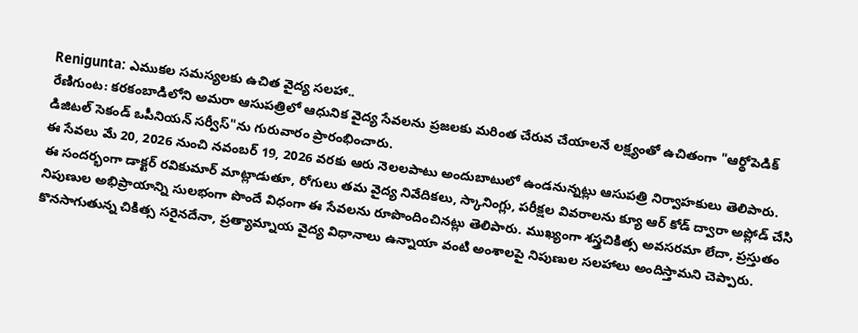Renigunta: ఎముకల సమస్యలకు ఉచిత వైద్య సలహా..
రేణిగుంట: కరకంబాడిలోని అమరా ఆసుపత్రిలో ఆధునిక వైద్య సేవలను ప్రజలకు మరింత చేరువ చేయాలనే లక్ష్యంతో ఉచితంగా "ఆర్థోపెడిక్ డిజిటల్ సెకండ్ ఒపీనియన్ సర్వీస్"ను గురువారం ప్రారంభించారు.
ఈ సేవలు మే 20, 2026 నుంచి నవంబర్ 19, 2026 వరకు ఆరు నెలలపాటు అందుబాటులో ఉండనున్నట్లు ఆసుపత్రి నిర్వాహకులు తెలిపారు.
ఈ సందర్భంగా డాక్టర్ రవికుమార్ మాట్లాడుతూ, రోగులు తమ వైద్య నివేదికలు, స్కానింగ్లు, పరీక్షల వివరాలను క్యూ ఆర్ కోడ్ ద్వారా అప్లోడ్ చేసి నిపుణుల అభిప్రాయాన్ని సులభంగా పొందే విధంగా ఈ సేవలను రూపొందించినట్లు తెలిపారు. ముఖ్యంగా శస్త్రచికిత్స అవసరమా లేదా, ప్రస్తుతం కొనసాగుతున్న చికిత్స సరైనదేనా, ప్రత్యామ్నాయ వైద్య విధానాలు ఉన్నాయా వంటి అంశాలపై నిపుణుల సలహాలు అందిస్తామని చెప్పారు.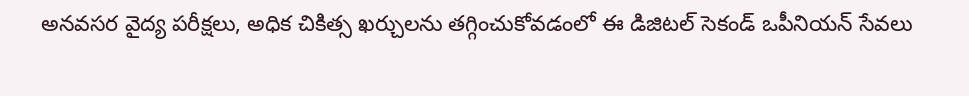అనవసర వైద్య పరీక్షలు, అధిక చికిత్స ఖర్చులను తగ్గించుకోవడంలో ఈ డిజిటల్ సెకండ్ ఒపీనియన్ సేవలు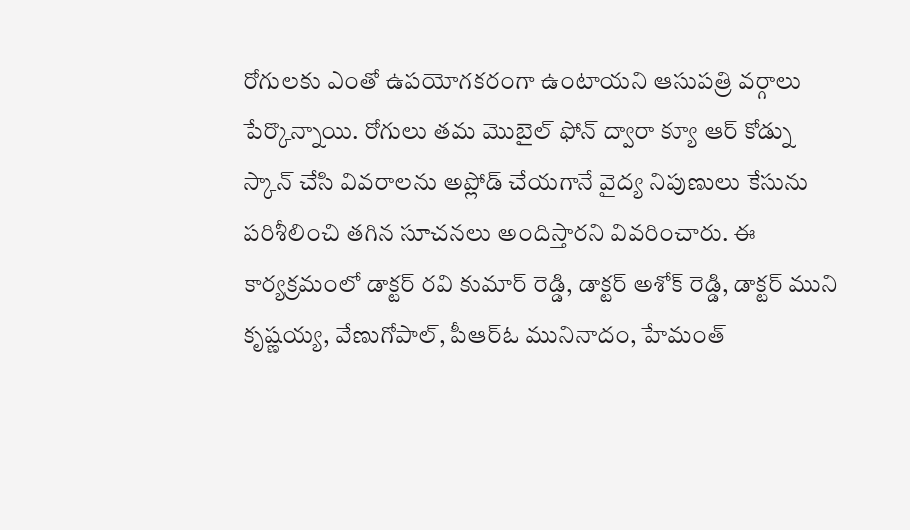రోగులకు ఎంతో ఉపయోగకరంగా ఉంటాయని ఆసుపత్రి వర్గాలు పేర్కొన్నాయి. రోగులు తమ మొబైల్ ఫోన్ ద్వారా క్యూ ఆర్ కోడ్ను స్కాన్ చేసి వివరాలను అప్లోడ్ చేయగానే వైద్య నిపుణులు కేసును పరిశీలించి తగిన సూచనలు అందిస్తారని వివరించారు. ఈ కార్యక్రమంలో డాక్టర్ రవి కుమార్ రెడ్డి, డాక్టర్ అశోక్ రెడ్డి, డాక్టర్ ముని కృష్ణయ్య, వేణుగోపాల్, పీఆర్ఓ మునినాదం, హేమంత్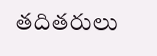తదితరులు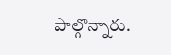పాల్గొన్నారు.